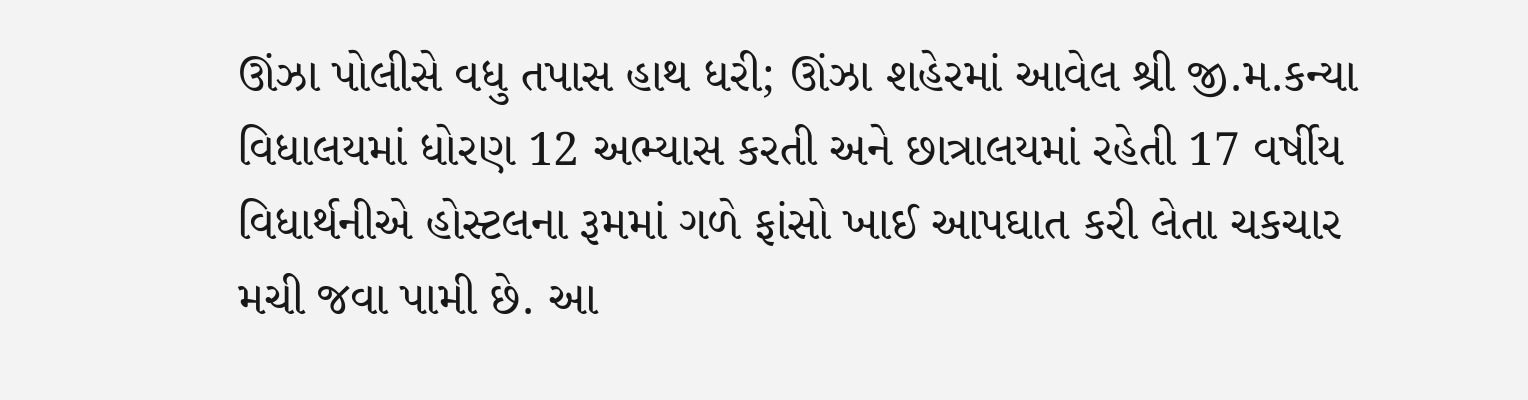ઊંઝા પોલીસે વધુ તપાસ હાથ ધરી; ઊંઝા શહેરમાં આવેલ શ્રી જી.મ.કન્યા વિધાલયમાં ધોરણ 12 અભ્યાસ કરતી અને છાત્રાલયમાં રહેતી 17 વર્ષીય વિધાર્થનીએ હોસ્ટલના રૂમમાં ગળે ફાંસો ખાઈ આપઘાત કરી લેતા ચકચાર મચી જવા પામી છે. આ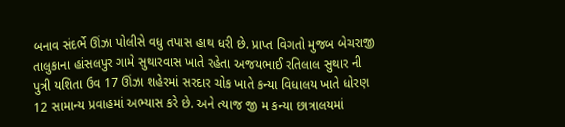બનાવ સંદર્ભે ઊંઝા પોલીસે વધુ તપાસ હાથ ધરી છે. પ્રાપ્ત વિગતો મુજબ બેચરાજી તાલુકાના હાંસલપુર ગામે સુથારવાસ ખાતે રહેતા અજયભાઈ રતિલાલ સુથાર ની પુત્રી યશિતા ઉવ 17 ઊંઝા શહેરમાં સરદાર ચોક ખાતે કન્યા વિધાલય ખાતે ધોરણ 12 સામાન્ય પ્રવાહમાં અભ્યાસ કરે છે. અને ત્યાજ જી મ કન્યા છાત્રાલયમાં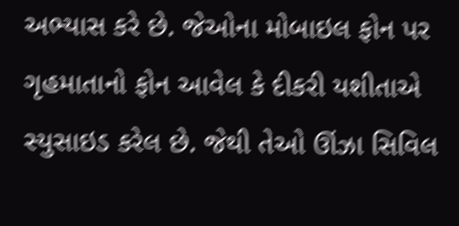અભ્યાસ કરે છે. જેઓના મોબાઇલ ફોન પર ગૃહમાતાનો ફોન આવેલ કે દીકરી યશીતાએ સ્યુસાઇડ કરેલ છે. જેથી તેઓ ઊંઝા સિવિલ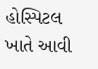હોસ્પિટલ ખાતે આવી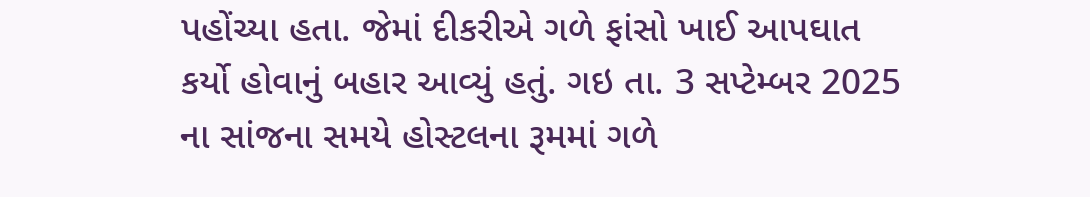પહોંચ્યા હતા. જેમાં દીકરીએ ગળે ફાંસો ખાઈ આપઘાત કર્યો હોવાનું બહાર આવ્યું હતું. ગઇ તા. 3 સપ્ટેમ્બર 2025 ના સાંજના સમયે હોસ્ટલના રૂમમાં ગળે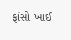ફાંસો ખાઈ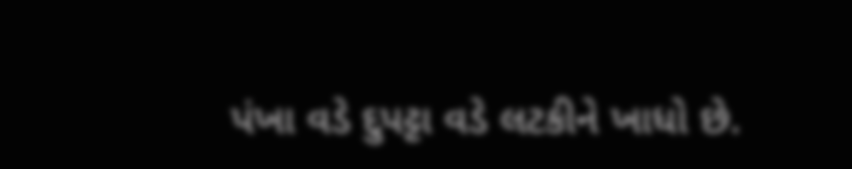પંખા વડે દુપટ્ટા વડે લટકીને ખાધો છે.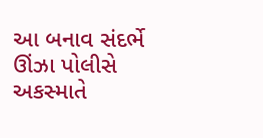આ બનાવ સંદર્ભે ઊંઝા પોલીસે અકસ્માતે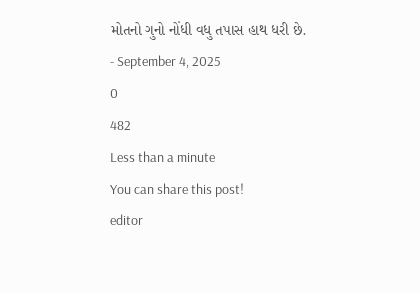મોતનો ગુનો નોંધી વધુ તપાસ હાથ ધરી છે.
- September 4, 2025
0
482
Less than a minute
You can share this post!
editor